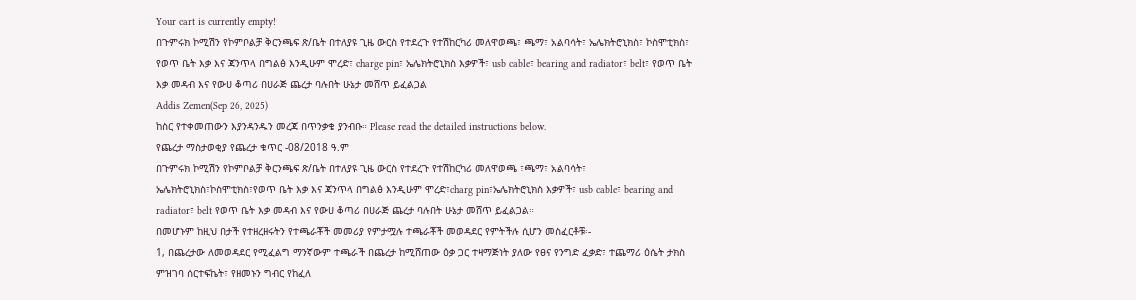Your cart is currently empty!
በጉምሩክ ኮሚሽን የኮምቦልቻ ቅርንጫፍ ጽ/ቤት በተለያዩ ጊዜ ውርስ የተደረጉ የተሽከርካሪ መለዋወጫ፣ ጫማ፣ አልባሳት፣ ኤሌክትሮኒክስ፣ ኮስሞቲክስ፣ የወጥ ቤት እቃ እና ጃንጥላ በግልፅ እንዲሁም ሞረድ፣ charge pin፣ ኤሌክትሮኒክስ እቃዎች፣ usb cable፣ bearing and radiator፣ belt፣ የወጥ ቤት እቃ መዳብ እና የውሀ ቆጣሪ በሀራጅ ጨረታ ባሉበት ሁኔታ መሸጥ ይፈልጋል
Addis Zemen(Sep 26, 2025)
ከስር የተቀመጠውን እያንዳንዱን መረጃ በጥንቃቄ ያንብቡ። Please read the detailed instructions below.
የጨረታ ማስታወቂያ የጨረታ ቁጥር -08/2018 ዓ.ም
በጉምሩክ ኮሚሽን የኮምቦልቻ ቅርንጫፍ ጽ/ቤት በተለያዩ ጊዜ ውርስ የተደረጉ የተሽከርካሪ መለዋወጫ ፣ጫማ፣ አልባሳት፣ ኤሌክትሮኒክስ፣ኮስሞቲክስ፣የወጥ ቤት እቃ እና ጃንጥላ በግልፅ እንዲሁም ሞረድ፣charg pin፣ኤሌክትሮኒክስ እቃዎች፣ usb cable፣ bearing and radiator፣ belt የወጥ ቤት እቃ መዳብ እና የውሀ ቆጣሪ በሀራጅ ጨረታ ባሉበት ሁኔታ መሸጥ ይፈልጋል።
በመሆኑም ከዚህ በታች የተዘረዘሩትን የተጫራቾች መመሪያ የምታሟሉ ተጫራቾች መወዳደር የምትችሉ ሲሆን መስፈርቶቹ፡-
1, በጨረታው ለመወዳደር የሚፈልግ ማንኛውም ተጫራች በጨረታ ከሚሸጠው ዕቃ ጋር ተዛማጅነት ያለው የፀና የንግድ ፈቃድ፣ ተጨማሪ ዕሴት ታክስ ምዝገባ ሰርተፍኬት፣ የዘመኑን ግብር የከፈለ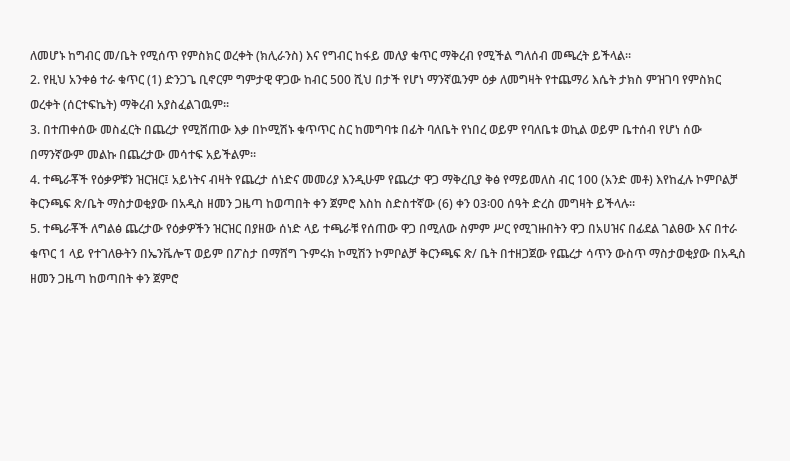ለመሆኑ ከግብር መ/ቤት የሚሰጥ የምስክር ወረቀት (ክሊራንስ) እና የግብር ከፋይ መለያ ቁጥር ማቅረብ የሚችል ግለሰብ መጫረት ይችላል።
2. የዚህ አንቀፅ ተራ ቁጥር (1) ድንጋጌ ቢኖርም ግምታዊ ዋጋው ከብር 500 ሺህ በታች የሆነ ማንኛዉንም ዕቃ ለመግዛት የተጨማሪ እሴት ታክስ ምዝገባ የምስክር ወረቀት (ሰርተፍኬት) ማቅረብ አያስፈልገዉም።
3. በተጠቀሰው መስፈርት በጨረታ የሚሸጠው እቃ በኮሚሽኑ ቁጥጥር ስር ከመግባቱ በፊት ባለቤት የነበረ ወይም የባለቤቱ ወኪል ወይም ቤተሰብ የሆነ ሰው በማንኛውም መልኩ በጨረታው መሳተፍ አይችልም።
4. ተጫራቾች የዕቃዎቹን ዝርዝር፤ አይነትና ብዛት የጨረታ ሰነድና መመሪያ እንዲሁም የጨረታ ዋጋ ማቅረቢያ ቅፅ የማይመለስ ብር 100 (አንድ መቶ) እየከፈሉ ኮምቦልቻ ቅርንጫፍ ጽ/ቤት ማስታወቂያው በአዲስ ዘመን ጋዜጣ ከወጣበት ቀን ጀምሮ እስከ ስድስተኛው (6) ቀን 03፡00 ሰዓት ድረስ መግዛት ይችላሉ።
5. ተጫራቾች ለግልፅ ጨረታው የዕቃዎችን ዝርዝር በያዘው ሰነድ ላይ ተጫራቹ የሰጠው ዋጋ በሚለው ስምም ሥር የሚገዙበትን ዋጋ በአሀዝና በፊደል ገልፀው እና በተራ ቁጥር 1 ላይ የተገለፁትን በኤንቬሎፕ ወይም በፖስታ በማሸግ ጉምሩክ ኮሚሽን ኮምቦልቻ ቅርንጫፍ ጽ/ ቤት በተዘጋጀው የጨረታ ሳጥን ውስጥ ማስታወቂያው በአዲስ ዘመን ጋዜጣ ከወጣበት ቀን ጀምሮ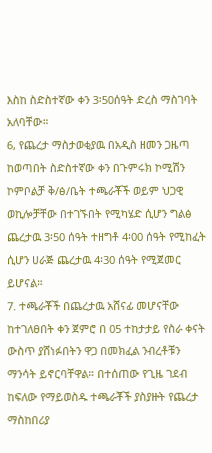እስከ ስድስተኛው ቀን 3፡50ሰዓት ድረስ ማስገባት አለባቸው።
6, የጨረታ ማስታወቂያዉ በአዲስ ዘመን ጋዜጣ ከወጣበት ስድስተኛው ቀን በጉምሩክ ኮሚሽን ኮምቦልቻ ቅ/ፅ/ቤት ተጫራቾች ወይም ህጋዊ ወኪሎቻቸው በተገኙበት የሚካሄድ ሲሆን ግልፅ ጨረታዉ 3፡50 ሰዓት ተዘግቶ 4፡00 ሰዓት የሚከፈት ሲሆን ሀራጅ ጨረታዉ 4፡30 ሰዓት የሚጀመር ይሆናል።
7. ተጫራቾች በጨረታዉ አሸናፊ መሆናቸው ከተገለፀበት ቀን ጀምሮ በ 05 ተከታታይ የስራ ቀናት ውስጥ ያሸነፉበትን ዋጋ በመክፈል ንብረቶቹን ማንሳት ይኖርባቸዋል። በተሰጠው የጊዜ ገደብ ከፍለው የማይወስዱ ተጫራቾች ያስያዙት የጨረታ ማስከበሪያ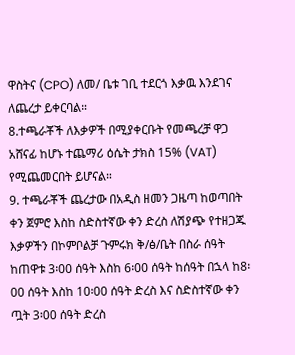ዋስትና (CPO) ለመ/ ቤቱ ገቢ ተደርጎ እቃዉ እንደገና ለጨረታ ይቀርባል።
8.ተጫራቾች ለእቃዎች በሚያቀርቡት የመጫረቻ ዋጋ አሸናፊ ከሆኑ ተጨማሪ ዕሴት ታክስ 15% (VAT) የሚጨመርበት ይሆናል።
9. ተጫራቾች ጨረታው በአዲስ ዘመን ጋዜጣ ከወጣበት ቀን ጀምሮ እስከ ስድስተኛው ቀን ድረስ ለሽያጭ የተዘጋጁ እቃዎችን በኮምቦልቻ ጉምሩክ ቅ/ፅ/ቤት በስራ ሰዓት ከጠዋቱ 3፡00 ሰዓት እስከ 6፡00 ሰዓት ከሰዓት በኋላ ከ8፡00 ሰዓት እስከ 10፡00 ሰዓት ድረስ እና ስድስተኛው ቀን ጧት 3፡00 ሰዓት ድረስ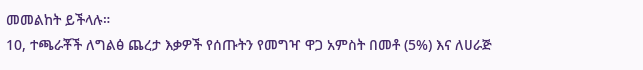መመልከት ይችላሉ።
10, ተጫራቾች ለግልፅ ጨረታ እቃዎች የሰጡትን የመግዣ ዋጋ አምስት በመቶ (5%) እና ለሀራጅ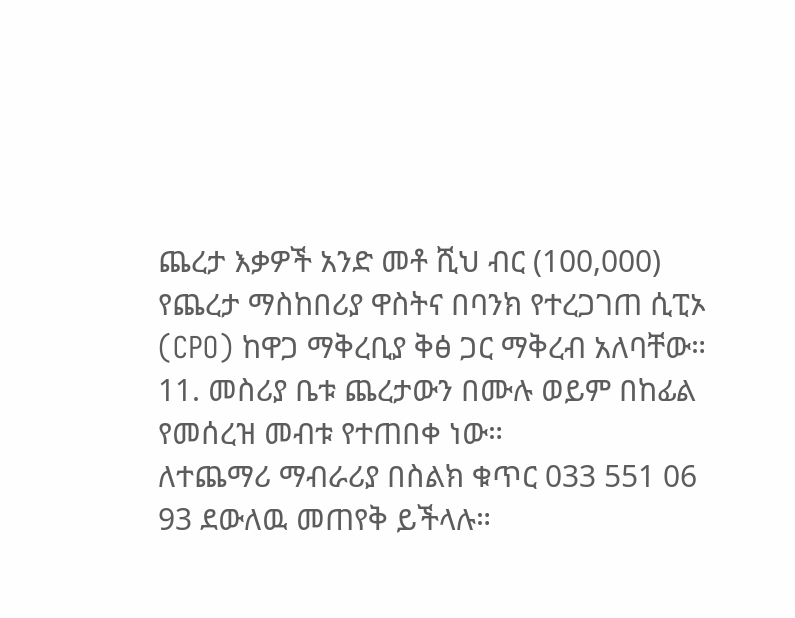ጨረታ እቃዎች አንድ መቶ ሺህ ብር (100,000) የጨረታ ማስከበሪያ ዋስትና በባንክ የተረጋገጠ ሲፒኦ (CPO) ከዋጋ ማቅረቢያ ቅፅ ጋር ማቅረብ አለባቸው።
11. መስሪያ ቤቱ ጨረታውን በሙሉ ወይም በከፊል የመሰረዝ መብቱ የተጠበቀ ነው።
ለተጨማሪ ማብራሪያ በስልክ ቁጥር 033 551 06 93 ደውለዉ መጠየቅ ይችላሉ።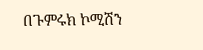በጉምሩክ ኮሚሽን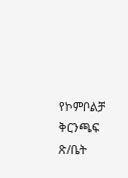የኮምቦልቻ ቅርንጫፍ ጽ/ቤት